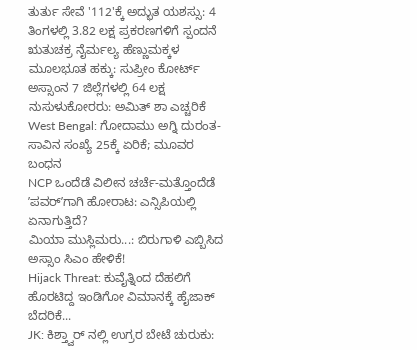ತುರ್ತು ಸೇವೆ '112'ಕ್ಕೆ ಅದ್ಭುತ ಯಶಸ್ಸು: 4 ತಿಂಗಳಲ್ಲಿ 3.82 ಲಕ್ಷ ಪ್ರಕರಣಗಳಿಗೆ ಸ್ಪಂದನೆ
ಋತುಚಕ್ರ ನೈರ್ಮಲ್ಯ ಹೆಣ್ಣುಮಕ್ಕಳ ಮೂಲಭೂತ ಹಕ್ಕು: ಸುಪ್ರೀಂ ಕೋರ್ಟ್
ಅಸ್ಸಾಂನ 7 ಜಿಲ್ಲೆಗಳಲ್ಲಿ 64 ಲಕ್ಷ ನುಸುಳುಕೋರರು: ಅಮಿತ್ ಶಾ ಎಚ್ಚರಿಕೆ
West Bengal: ಗೋದಾಮು ಅಗ್ನಿ ದುರಂತ- ಸಾವಿನ ಸಂಖ್ಯೆ 25ಕ್ಕೆ ಏರಿಕೆ; ಮೂವರ ಬಂಧನ
NCP ಒಂದೆಡೆ ವಿಲೀನ ಚರ್ಚೆ-ಮತ್ತೊಂದೆಡೆ ʼಪವರ್ʼಗಾಗಿ ಹೋರಾಟ: ಎನ್ಸಿಪಿಯಲ್ಲಿ ಏನಾಗುತ್ತಿದೆ?
ಮಿಯಾ ಮುಸ್ಲಿಮರು...: ಬಿರುಗಾಳಿ ಎಬ್ಬಿಸಿದ ಅಸ್ಸಾಂ ಸಿಎಂ ಹೇಳಿಕೆ!
Hijack Threat: ಕುವೈತ್ನಿಂದ ದೆಹಲಿಗೆ ಹೊರಟಿದ್ದ ಇಂಡಿಗೋ ವಿಮಾನಕ್ಕೆ ಹೈಜಾಕ್ ಬೆದರಿಕೆ...
JK: ಕಿಶ್ತ್ವಾರ್ ನಲ್ಲಿ ಉಗ್ರರ ಬೇಟೆ ಚುರುಕು: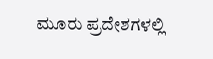ಮೂರು ಪ್ರದೇಶಗಳಲ್ಲಿ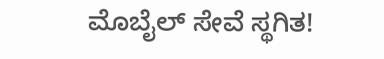ಮೊಬೈಲ್ ಸೇವೆ ಸ್ಥಗಿತ!